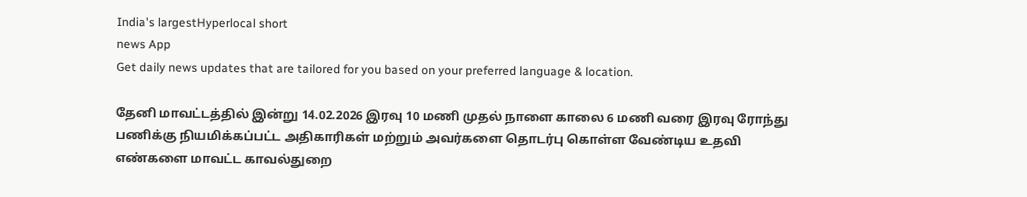India's largestHyperlocal short
news App
Get daily news updates that are tailored for you based on your preferred language & location.

தேனி மாவட்டத்தில் இன்று 14.02.2026 இரவு 10 மணி முதல் நாளை காலை 6 மணி வரை இரவு ரோந்து பணிக்கு நியமிக்கப்பட்ட அதிகாரிகள் மற்றும் அவர்களை தொடர்பு கொள்ள வேண்டிய உதவி எண்களை மாவட்ட காவல்துறை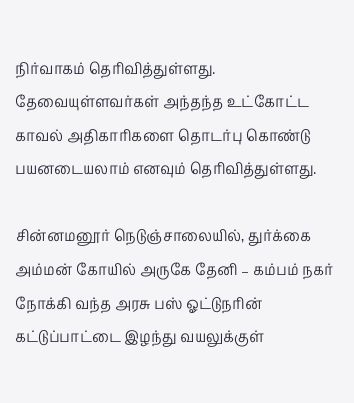நிர்வாகம் தெரிவித்துள்ளது. தேவையுள்ளவர்கள் அந்தந்த உட்கோட்ட காவல் அதிகாரிகளை தொடர்பு கொண்டு பயனடையலாம் எனவும் தெரிவித்துள்ளது.

சின்னமனூர் நெடுஞ்சாலையில், துர்க்கை அம்மன் கோயில் அருகே தேனி – கம்பம் நகர் நோக்கி வந்த அரசு பஸ் ஓட்டுநரின் கட்டுப்பாட்டை இழந்து வயலுக்குள்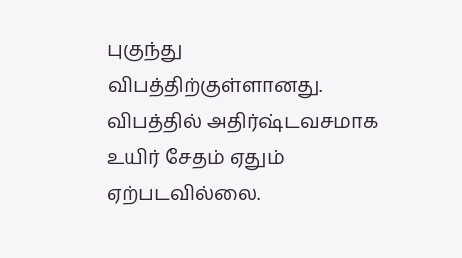புகுந்து விபத்திற்குள்ளானது. விபத்தில் அதிர்ஷ்டவசமாக உயிர் சேதம் ஏதும் ஏற்படவில்லை.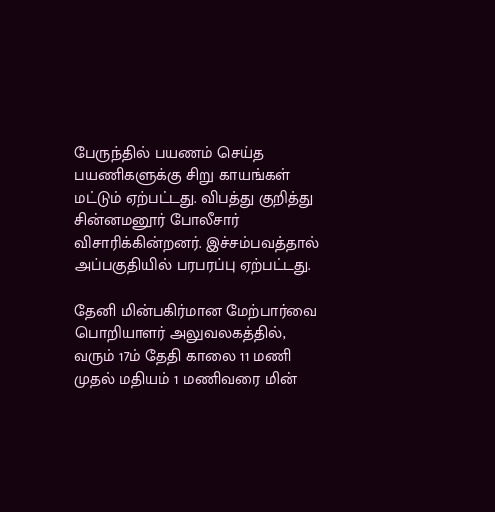பேருந்தில் பயணம் செய்த பயணிகளுக்கு சிறு காயங்கள் மட்டும் ஏற்பட்டது. விபத்து குறித்து சின்னமனூர் போலீசார் விசாரிக்கின்றனர். இச்சம்பவத்தால் அப்பகுதியில் பரபரப்பு ஏற்பட்டது.

தேனி மின்பகிர்மான மேற்பார்வை பொறியாளர் அலுவலகத்தில், வரும் 17ம் தேதி காலை 11 மணி முதல் மதியம் 1 மணிவரை மின்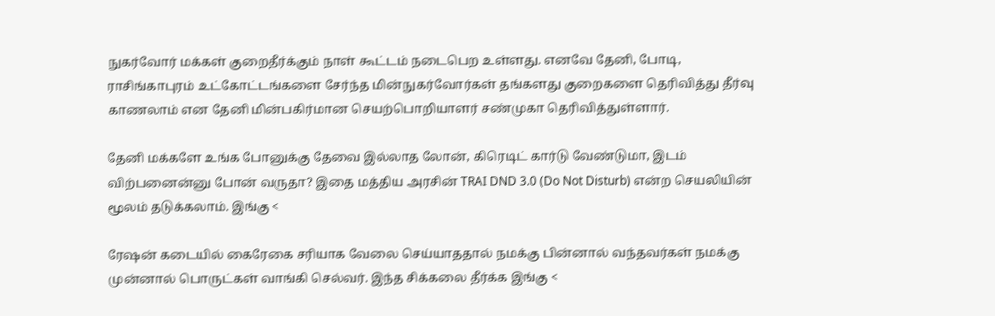நுகர்வோர் மக்கள் குறைதீர்க்கும் நாள் கூட்டம் நடைபெற உள்ளது. எனவே தேனி, போடி, ராசிங்காபுரம் உட்கோட்டங்களை சேர்ந்த மின்நுகர்வோர்கள் தங்களது குறைகளை தெரிவித்து தீர்வு காணலாம் என தேனி மின்பகிர்மான செயற்பொறியாளர் சண்முகா தெரிவித்துள்ளார்.

தேனி மக்களே உங்க போனுக்கு தேவை இல்லாத லோன், கிரெடிட் கார்டு வேண்டுமா, இடம் விற்பனைன்னு போன் வருதா? இதை மத்திய அரசின் TRAI DND 3.0 (Do Not Disturb) என்ற செயலியின் மூலம் தடுக்கலாம். இங்கு <

ரேஷன் கடையில் கைரேகை சரியாக வேலை செய்யாததால் நமக்கு பின்னால் வந்தவர்கள் நமக்கு முன்னால் பொருட்கள் வாங்கி செல்வர். இந்த சிக்கலை தீர்க்க இங்கு <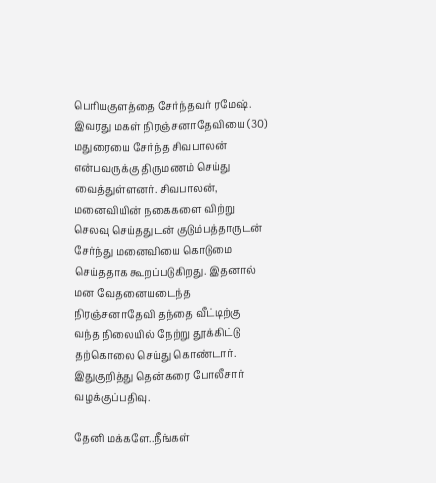பெரியகுளத்தை சேர்ந்தவர் ரமேஷ். இவரது மகள் நிரஞ்சனாதேவியை (30) மதுரையை சேர்ந்த சிவபாலன் என்பவருக்கு திருமணம் செய்து வைத்துள்ளனர். சிவபாலன், மனைவியின் நகைகளை விற்று செலவு செய்ததுடன் குடும்பத்தாருடன் சேர்ந்து மனைவியை கொடுமை செய்ததாக கூறப்படுகிறது. இதனால் மன வேதனையடைந்த நிரஞ்சனாதேவி தந்தை வீட்டிற்கு வந்த நிலையில் நேற்று தூக்கிட்டு தற்கொலை செய்து கொண்டார். இதுகுறித்து தென்கரை போலீசார் வழக்குப்பதிவு.

தேனி மக்களே..நீங்கள்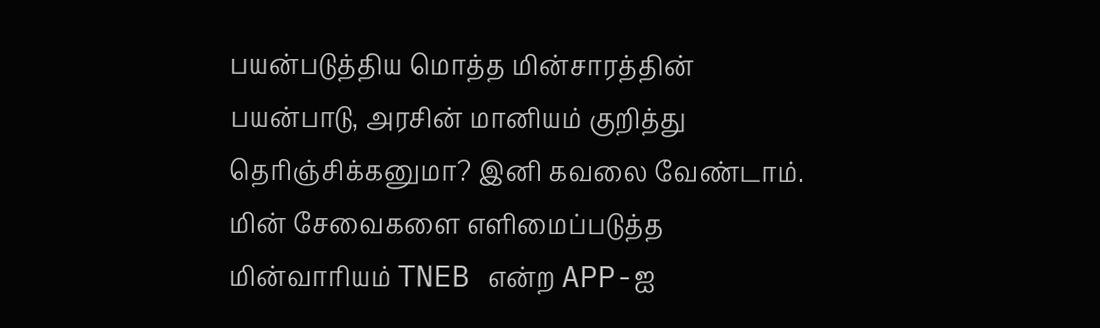பயன்படுத்திய மொத்த மின்சாரத்தின் பயன்பாடு, அரசின் மானியம் குறித்து தெரிஞ்சிக்கனுமா? இனி கவலை வேண்டாம். மின் சேவைகளை எளிமைப்படுத்த மின்வாரியம் TNEB என்ற APP-ஐ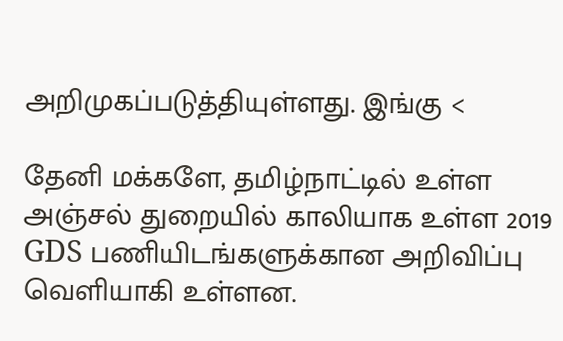அறிமுகப்படுத்தியுள்ளது. இங்கு <

தேனி மக்களே, தமிழ்நாட்டில் உள்ள அஞ்சல் துறையில் காலியாக உள்ள 2019 GDS பணியிடங்களுக்கான அறிவிப்பு வெளியாகி உள்ளன.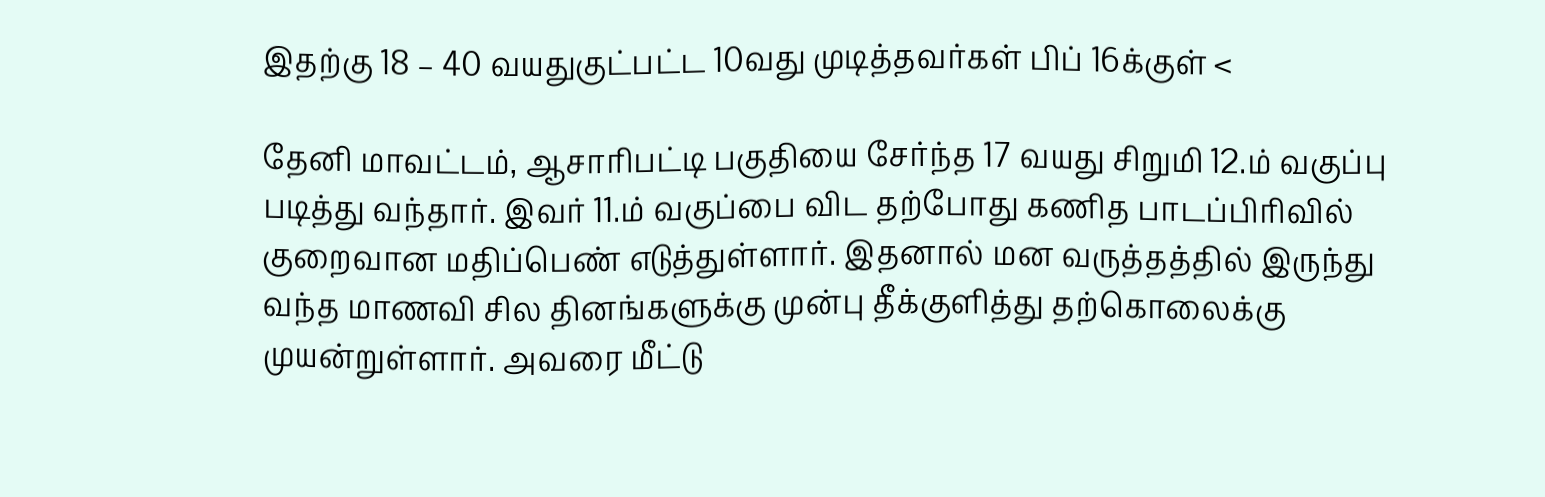இதற்கு 18 – 40 வயதுகுட்பட்ட 10வது முடித்தவர்கள் பிப் 16க்குள் <

தேனி மாவட்டம், ஆசாரிபட்டி பகுதியை சேர்ந்த 17 வயது சிறுமி 12.ம் வகுப்பு படித்து வந்தார். இவர் 11.ம் வகுப்பை விட தற்போது கணித பாடப்பிரிவில் குறைவான மதிப்பெண் எடுத்துள்ளார். இதனால் மன வருத்தத்தில் இருந்து வந்த மாணவி சில தினங்களுக்கு முன்பு தீக்குளித்து தற்கொலைக்கு முயன்றுள்ளார். அவரை மீட்டு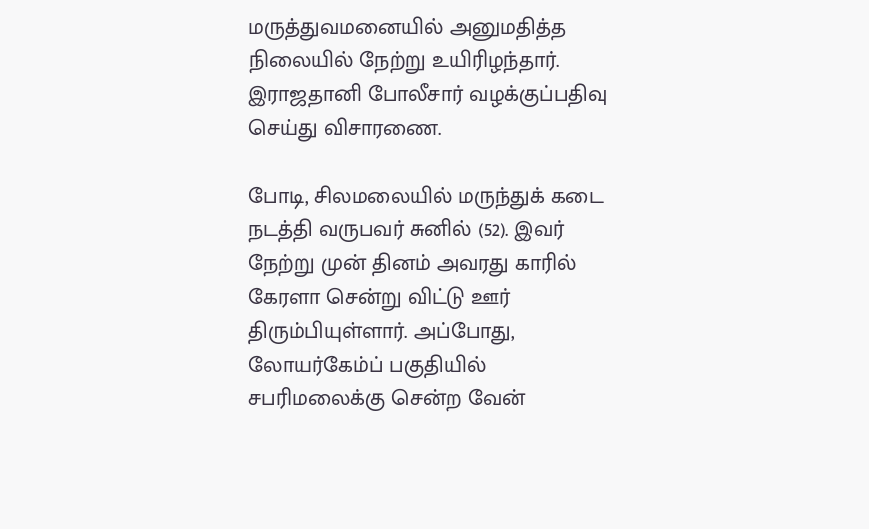மருத்துவமனையில் அனுமதித்த நிலையில் நேற்று உயிரிழந்தார். இராஜதானி போலீசார் வழக்குப்பதிவு செய்து விசாரணை.

போடி, சிலமலையில் மருந்துக் கடை நடத்தி வருபவர் சுனில் (52). இவர் நேற்று முன் தினம் அவரது காரில் கேரளா சென்று விட்டு ஊர் திரும்பியுள்ளார். அப்போது, லோயர்கேம்ப் பகுதியில் சபரிமலைக்கு சென்ற வேன்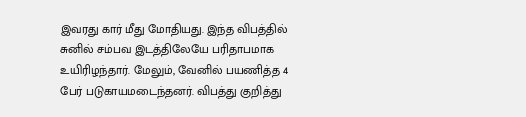இவரது கார் மீது மோதியது. இந்த விபத்தில் சுனில் சம்பவ இடத்திலேயே பரிதாபமாக உயிரிழந்தார். மேலும், வேனில் பயணித்த 4 பேர் படுகாயமடைந்தனர். விபத்து குறித்து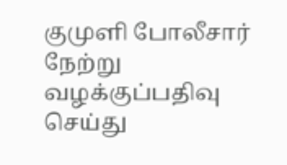குமுளி போலீசார் நேற்று வழக்குப்பதிவு செய்து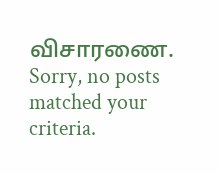விசாரணை.
Sorry, no posts matched your criteria.